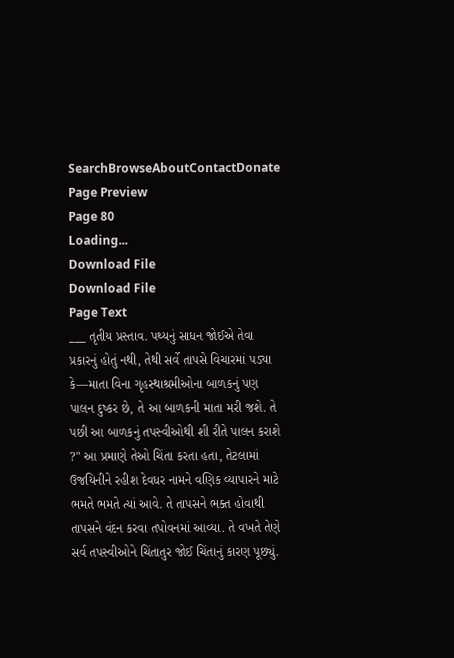SearchBrowseAboutContactDonate
Page Preview
Page 80
Loading...
Download File
Download File
Page Text
___ તૃતીય પ્રસ્તાવ. પથ્યનું સાધન જોઈએ તેવા પ્રકારનું હોતું નથી, તેથી સર્વે તાપસે વિચારમાં પડ્યા કે—માતા વિના ગૃહસ્થાશ્રમીઓના બાળકનું પણ પાલન દુષ્કર છે, તે આ બાળકની માતા મરી જશે. તે પછી આ બાળકનું તપસ્વીઓથી શી રીતે પાલન કરાશે ?" આ પ્રમાણે તેઓ ચિંતા કરતા હતા, તેટલામાં ઉજયિનીને રહીશ દેવધર નામને વણિક વ્યાપારને માટે ભમતે ભમતે ત્યાં આવે. તે તાપસને ભક્ત હોવાથી તાપસને વંદન કરવા તપોવનમાં આવ્યા. તે વખતે તેણે સર્વ તપસ્વીઓને ચિંતાતુર જોઈ ચિંતાનું કારણ પૂછ્યું.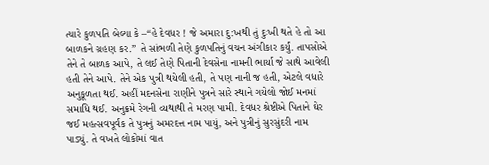ત્યારે કુળપતિ બેલ્યા કે –“હે દેવધર ! જે અમારા દુ:ખથી તું દુઃખી થતે હે તો આ બાળકને ગ્રહણ કર.” તે સાંભળી તેણે કુળપતિનું વચન અંગીકાર કર્યું. તાપસોએ તેને તે બાળક આપે, તે લઈ તેણે પિતાની દેવસેના નામની ભાર્યા જે સાથે આવેલી હતી તેને આપે. તેને એક પુત્રી થયેલી હતી, તે પણ નાની જ હતી, એટલે વધારે અનુકૂળતા થઈ. અહીં મદનસેના રાણીને પુત્રને સારે સ્થાને ગયેલો જોઈ મનમાં સમાધિ થઈ. અનુક્રમે રેગની વ્યથાથી તે મરણ પામી. દેવધર શ્રેષ્ટીએ પિતાને ઘેર જઈ મહત્સવપૂર્વક તે પુત્રનું અમરદત્ત નામ પાયું, અને પુત્રીનું સુરસુંદરી નામ પાડ્યું. તે વખતે લોકોમાં વાત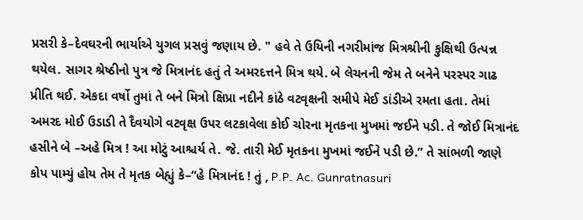પ્રસરી કે–દેવઘરની ભાર્યાએ યુગલ પ્રસવું જણાય છે. " હવે તે ઉયિની નગરીમાંજ મિત્રશ્રીની કુક્ષિથી ઉત્પન્ન થયેલ. સાગર શ્રેષ્ઠીનો પુત્ર જે મિત્રાનંદ હતું તે અમરદત્તને મિત્ર થયે. બે લેચનની જેમ તે બનેને પરસ્પર ગાઢ પ્રીતિ થઈ. એકદા વર્ષો તુમાં તે બને મિત્રો ક્ષિપ્રા નદીને કાંઠે વટવૃક્ષની સમીપે મેઈ ડાંડીએ રમતા હતા. તેમાં અમરદ મોઈ ઉડાડી તે દૈવયોગે વટવૃક્ષ ઉપર લટકાવેલા કોઈ ચોરના મૃતકના મુખમાં જઈને પડી. તે જોઈ મિત્રાનંદ હસીને બે –અહે મિત્ર ! આ મોટું આશ્ચર્ય તે. જે. તારી મેઈ મૃતકના મુખમાં જઈને પડી છે.” તે સાંભળી જાણે કોપ પામ્યું હોય તેમ તે મૃતક બેહ્યું કે–“હે મિત્રાનંદ ! તું , P.P. Ac. Gunratnasuri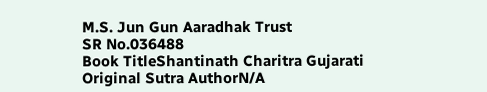M.S. Jun Gun Aaradhak Trust
SR No.036488
Book TitleShantinath Charitra Gujarati
Original Sutra AuthorN/A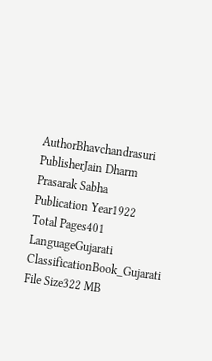AuthorBhavchandrasuri
PublisherJain Dharm Prasarak Sabha
Publication Year1922
Total Pages401
LanguageGujarati
ClassificationBook_Gujarati
File Size322 MB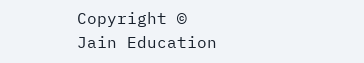Copyright © Jain Education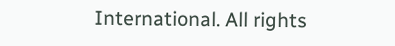International. All rights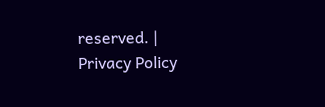reserved. | Privacy Policy